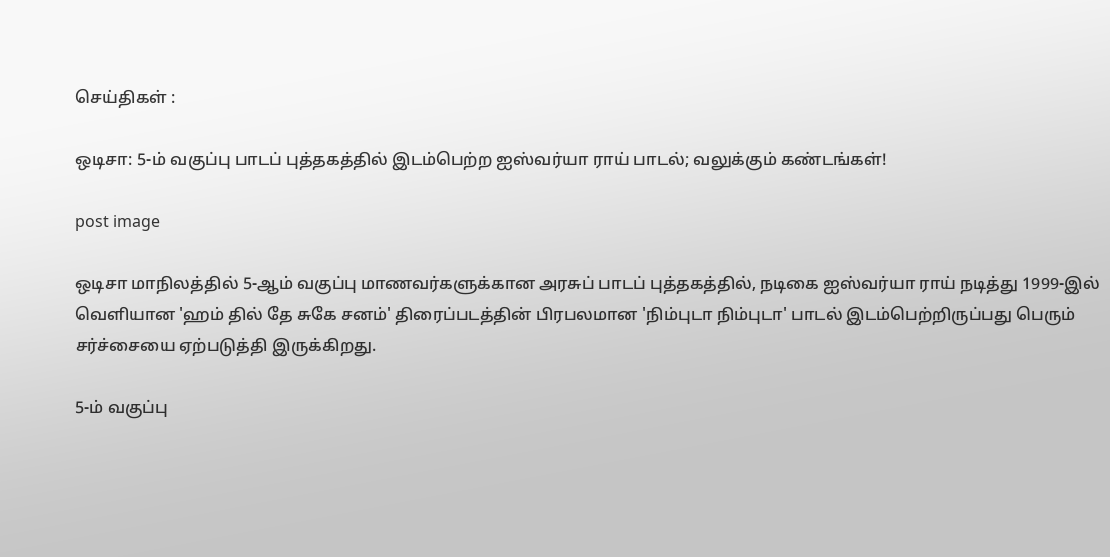செய்திகள் :

ஒடிசா: 5-ம் வகுப்பு பாடப் புத்தகத்தில் இடம்பெற்ற ஐஸ்வர்யா ராய் பாடல்; வலுக்கும் கண்டங்கள்!

post image

ஒடிசா மாநிலத்தில் 5-ஆம் வகுப்பு மாணவர்களுக்கான அரசுப் பாடப் புத்தகத்தில், நடிகை ஐஸ்வர்யா ராய் நடித்து 1999-இல் வெளியான 'ஹம் தில் தே சுகே சனம்' திரைப்படத்தின் பிரபலமான 'நிம்புடா நிம்புடா' பாடல் இடம்பெற்றிருப்பது பெரும் சர்ச்சையை ஏற்படுத்தி இருக்கிறது.

5-ம் வகுப்பு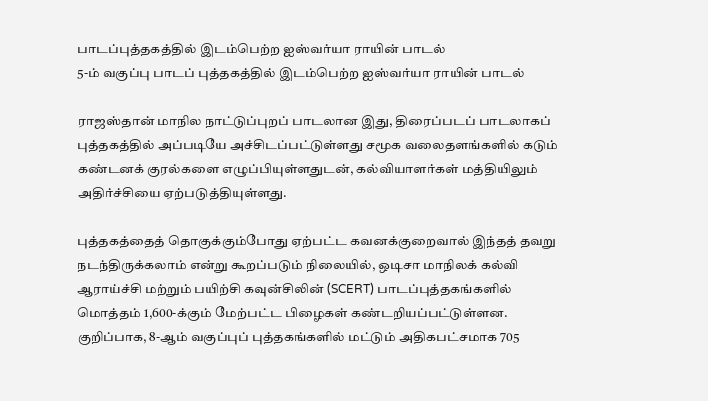பாடப்புத்தகத்தில் இடம்பெற்ற ஐஸ்வர்யா ராயின் பாடல்
5-ம் வகுப்பு பாடப் புத்தகத்தில் இடம்பெற்ற ஐஸ்வர்யா ராயின் பாடல்

ராஜஸ்தான் மாநில நாட்டுப்புறப் பாடலான இது, திரைப்படப் பாடலாகப் புத்தகத்தில் அப்படியே அச்சிடப்பட்டுள்ளது சமூக வலைதளங்களில் கடும் கண்டனக் குரல்களை எழுப்பியுள்ளதுடன், கல்வியாளர்கள் மத்தியிலும் அதிர்ச்சியை ஏற்படுத்தியுள்ளது.

புத்தகத்தைத் தொகுக்கும்போது ஏற்பட்ட கவனக்குறைவால் இந்தத் தவறு நடந்திருக்கலாம் என்று கூறப்படும் நிலையில், ஒடிசா மாநிலக் கல்வி ஆராய்ச்சி மற்றும் பயிற்சி கவுன்சிலின் (SCERT) பாடப்புத்தகங்களில் மொத்தம் 1,600-க்கும் மேற்பட்ட பிழைகள் கண்டறியப்பட்டுள்ளன. குறிப்பாக, 8-ஆம் வகுப்புப் புத்தகங்களில் மட்டும் அதிகபட்சமாக 705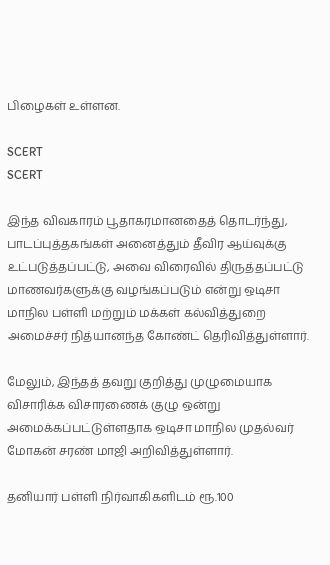பிழைகள் உள்ளன.

SCERT
SCERT

இந்த விவகாரம் பூதாகரமானதைத் தொடர்ந்து, பாடப்புத்தகங்கள் அனைத்தும் தீவிர ஆய்வுக்கு உட்படுத்தப்பட்டு, அவை விரைவில் திருத்தப்பட்டு மாணவர்களுக்கு வழங்கப்படும் என்று ஒடிசா மாநில பள்ளி மற்றும் மக்கள் கல்வித்துறை அமைச்சர் நித்யானந்த கோண்ட் தெரிவித்துள்ளார்.

மேலும், இந்தத் தவறு குறித்து முழுமையாக விசாரிக்க விசாரணைக் குழு ஒன்று அமைக்கப்பட்டுள்ளதாக ஒடிசா மாநில முதல்வர் மோகன் சரண் மாஜி அறிவித்துள்ளார்.

தனியார் பள்ளி நிர்வாகிகளிடம் ரூ.100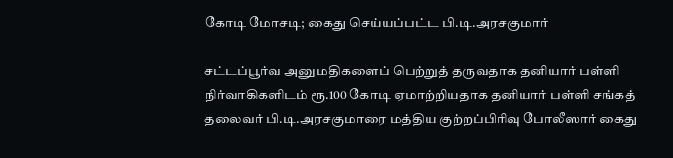கோடி மோசடி; கைது செய்யப்பட்ட பி.டி.அரசகுமார்

சட்டப்பூர்வ அனுமதிகளைப் பெற்றுத் தருவதாக தனியார் பள்ளி நிர்வாகிகளிடம் ரூ.100 கோடி ஏமாற்றியதாக தனியார் பள்ளி சங்கத் தலைவர் பி.டி.அரசகுமாரை மத்திய குற்றப்பிரிவு போலீஸார் கைது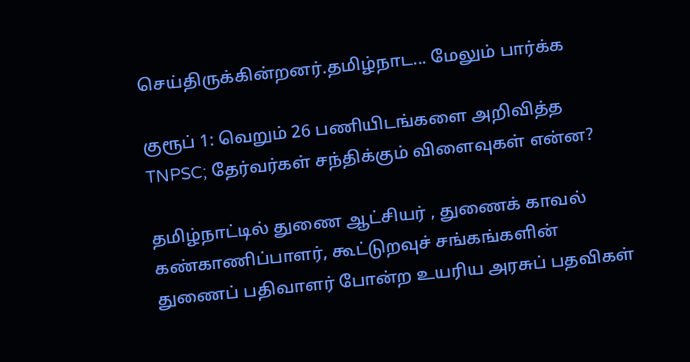செய்திருக்கின்றனர்.தமிழ்நாட... மேலும் பார்க்க

குரூப் 1: வெறும் 26 பணியிடங்களை அறிவித்த TNPSC; தேர்வர்கள் சந்திக்கும் விளைவுகள் என்ன?

தமிழ்நாட்டில் துணை ஆட்சியர் , துணைக் காவல் கண்காணிப்பாளர், கூட்டுறவுச் சங்கங்களின் துணைப் பதிவாளர் போன்ற உயரிய அரசுப் பதவிகள்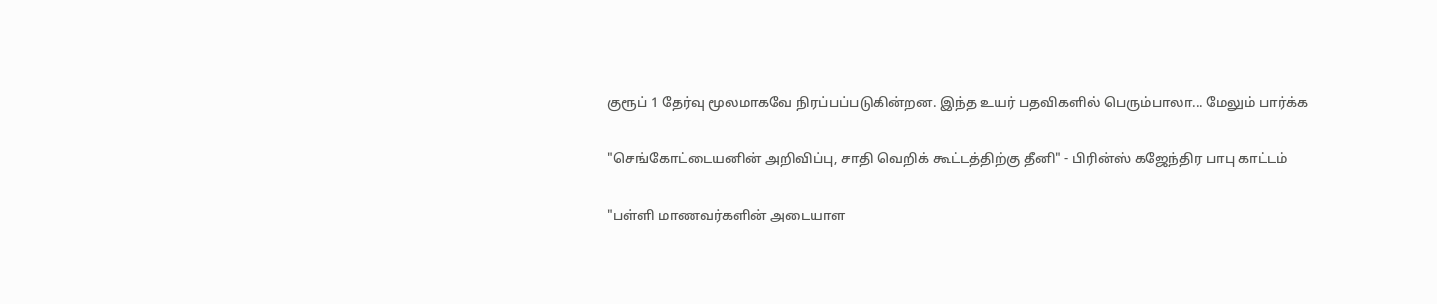குரூப் 1 தேர்வு மூலமாகவே நிரப்பப்படுகின்றன. இந்த உயர் பதவிகளில் பெரும்பாலா... மேலும் பார்க்க

"செங்கோட்டையனின் அறிவிப்பு, சாதி வெறிக் கூட்டத்திற்கு தீனி" - பிரின்ஸ் கஜேந்திர பாபு காட்டம்

"பள்ளி மாணவர்களின் அடையாள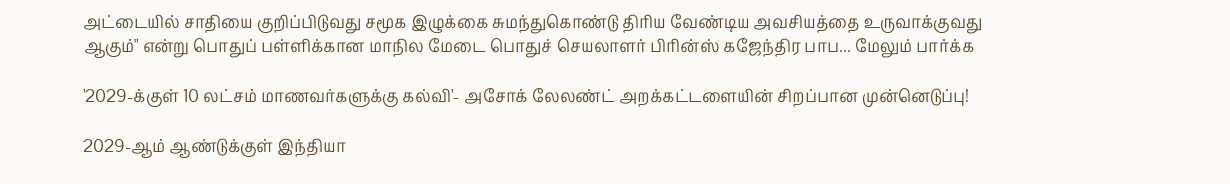அட்டையில் சாதியை குறிப்பிடுவது சமூக இழுக்கை சுமந்துகொண்டு திரிய வேண்டிய அவசியத்தை உருவாக்குவது ஆகும்" என்று பொதுப் பள்ளிக்கான மாநில மேடை பொதுச் செயலாளர் பிரின்ஸ் கஜேந்திர பாப... மேலும் பார்க்க

'2029-க்குள் 10 லட்சம் மாணவர்களுக்கு கல்வி'- அசோக் லேலண்ட் அறக்கட்டளையின் சிறப்பான முன்னெடுப்பு!

2029-ஆம் ஆண்டுக்குள் இந்தியா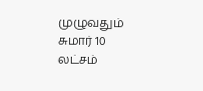முழுவதும் சுமார் 10 லட்சம்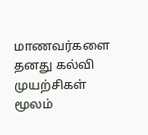மாணவர்களை தனது கல்வி முயற்சிகள் மூலம்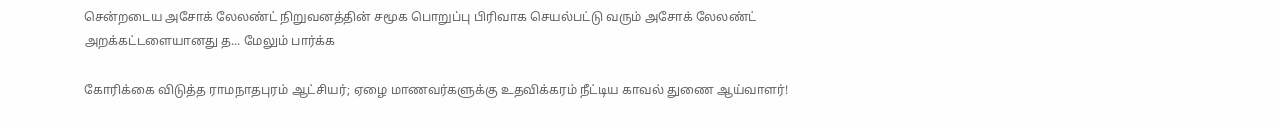சென்றடைய அசோக் லேலண்ட் நிறுவனத்தின் சமூக பொறுப்பு பிரிவாக செயல்பட்டு வரும் அசோக் லேலண்ட் அறக்கட்டளையானது த... மேலும் பார்க்க

கோரிக்கை விடுத்த ராமநாதபுரம் ஆட்சியர்; ஏழை மாணவர்களுக்கு உதவிக்கரம் நீட்டிய காவல் துணை ஆய்வாளர்!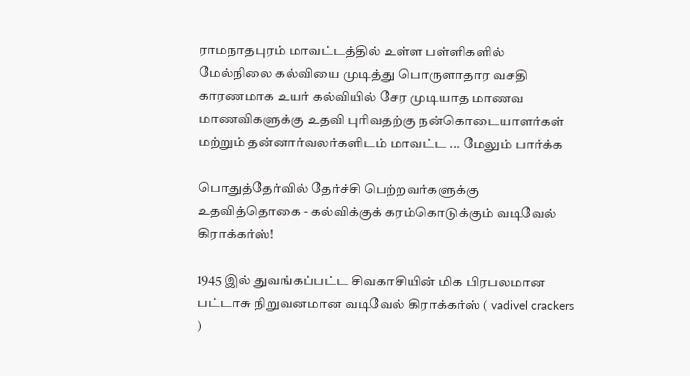ராமநாதபுரம் மாவட்டத்தில் உள்ள பள்ளிகளில் மேல்நிலை கல்வியை முடித்து பொருளாதார வசதி காரணமாக உயர் கல்வியில் சேர முடியாத மாணவ மாணவிகளுக்கு உதவி புரிவதற்கு நன்கொடையாளர்கள் மற்றும் தன்னார்வலர்களிடம் மாவட்ட ... மேலும் பார்க்க

பொதுத்தேர்வில் தேர்ச்சி பெற்றவர்களுக்கு உதவித்தொகை - கல்விக்குக் கரம்கொடுக்கும் வடிவேல் கிராக்கர்ஸ்!

1945 இல் துவங்கப்பட்ட சிவகாசியின் மிக பிரபலமான பட்டாசு நிறுவனமான வடிவேல் கிராக்கர்ஸ் ( vadivel crackers )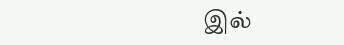இல்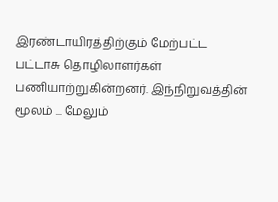இரண்டாயிரத்திற்கும் மேற்பட்ட பட்டாசு தொழிலாளர்கள் பணியாற்றுகின்றனர். இந்நிறுவத்தின் மூலம் ... மேலும்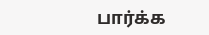பார்க்க